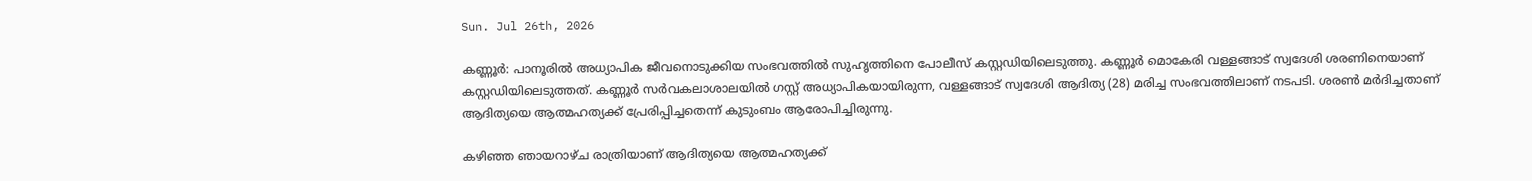Sun. Jul 26th, 2026

കണ്ണൂര്‍: പാനൂരില്‍ അധ്യാപിക ജീവനൊടുക്കിയ സംഭവത്തില്‍ സുഹൃത്തിനെ പോലീസ് കസ്റ്റഡിയിലെടുത്തു. കണ്ണൂര്‍ മൊകേരി വള്ളങ്ങാട് സ്വദേശി ശരണിനെയാണ് കസ്റ്റഡിയിലെടുത്തത്. കണ്ണൂര്‍ സര്‍വകലാശാലയില്‍ ഗസ്റ്റ് അധ്യാപികയായിരുന്ന, വള്ളങ്ങാട് സ്വദേശി ആദിത്യ (28) മരിച്ച സംഭവത്തിലാണ് നടപടി. ശരണ്‍ മര്‍ദിച്ചതാണ് ആദിത്യയെ ആത്മഹത്യക്ക് പ്രേരിപ്പിച്ചതെന്ന് കുടുംബം ആരോപിച്ചിരുന്നു.

കഴിഞ്ഞ ഞായറാഴ്ച രാത്രിയാണ് ആദിത്യയെ ആത്മഹത്യക്ക്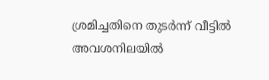ശ്രമിച്ചതിനെ തുടര്‍ന്ന് വീട്ടില്‍ അവശനിലയില്‍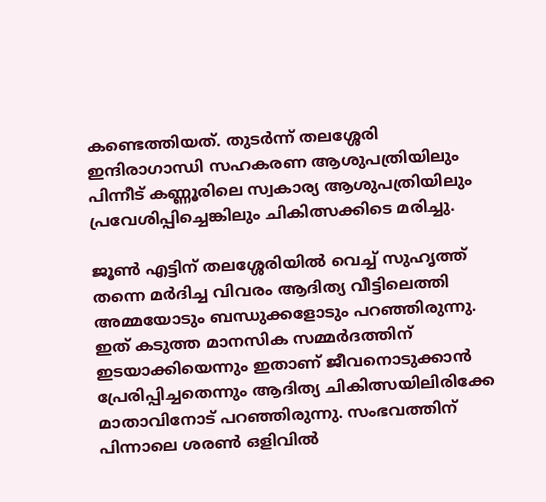കണ്ടെത്തിയത്. തുടര്‍ന്ന് തലശ്ശേരി ഇന്ദിരാഗാന്ധി സഹകരണ ആശുപത്രിയിലും പിന്നീട് കണ്ണൂരിലെ സ്വകാര്യ ആശുപത്രിയിലും പ്രവേശിപ്പിച്ചെങ്കിലും ചികിത്സക്കിടെ മരിച്ചു.

ജൂണ്‍ എട്ടിന് തലശ്ശേരിയില്‍ വെച്ച് സുഹൃത്ത് തന്നെ മര്‍ദിച്ച വിവരം ആദിത്യ വീട്ടിലെത്തി അമ്മയോടും ബന്ധുക്കളോടും പറഞ്ഞിരുന്നു. ഇത് കടുത്ത മാനസിക സമ്മര്‍ദത്തിന് ഇടയാക്കിയെന്നും ഇതാണ് ജീവനൊടുക്കാന്‍ പ്രേരിപ്പിച്ചതെന്നും ആദിത്യ ചികിത്സയിലിരിക്കേ മാതാവിനോട് പറഞ്ഞിരുന്നു. സംഭവത്തിന് പിന്നാലെ ശരണ്‍ ഒളിവില്‍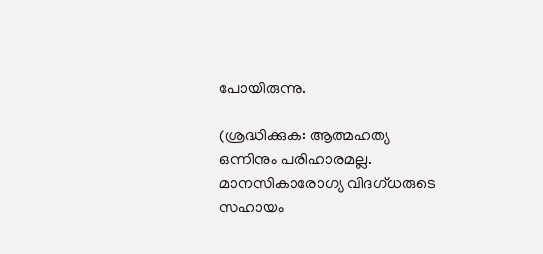പോയിരുന്നു.

(ശ്രദ്ധിക്കുക: ആത്മഹത്യ ഒന്നിനും പരിഹാരമല്ല. മാനസികാരോഗ്യ വിദഗ്ധരുടെ സഹായം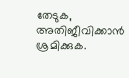തേടുക, അതിജീവിക്കാന്‍ ശ്രമിക്കുക.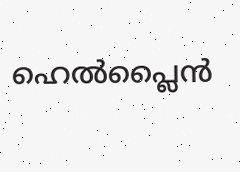ഹെല്‍പ്ലൈന്‍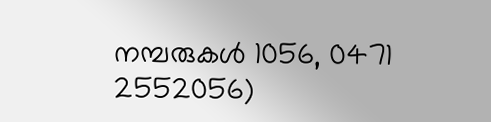നമ്പരുകള്‍ 1056, 0471 2552056)